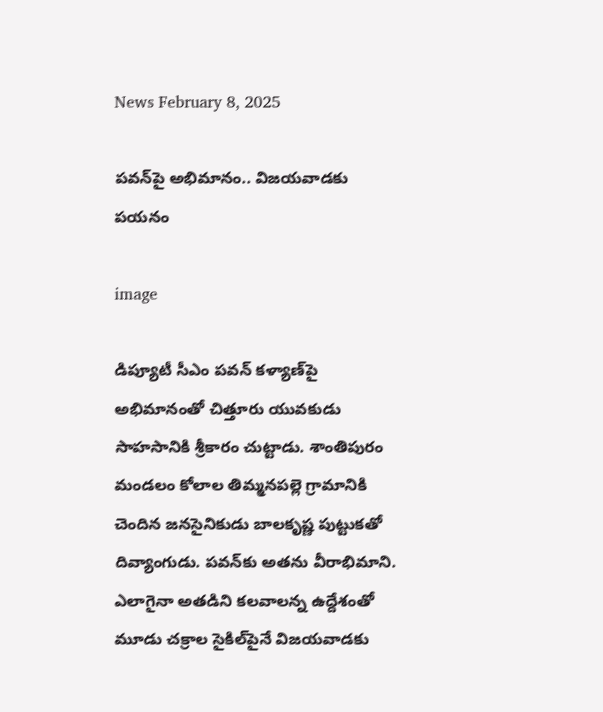News February 8, 2025

పవన్‌పై అభిమానం.. విజయవాడకు పయనం

image

డిప్యూటీ సీఎం పవన్ కళ్యాణ్‌పై అభిమానంతో చిత్తూరు యువకుడు సాహసానికి శ్రీకారం చుట్టాడు. శాంతిపురం మండలం కోలాల తిమ్మనపల్లె గ్రామానికి చెందిన జనసైనికుడు బాలకృష్ణ పుట్టుకతో దివ్యాంగుడు. పవన్‌కు అతను వీరాభిమాని. ఎలాగైనా అతడిని కలవాలన్న ఉద్దేశంతో మూడు చక్రాల సైకిల్‌పైనే విజయవాడకు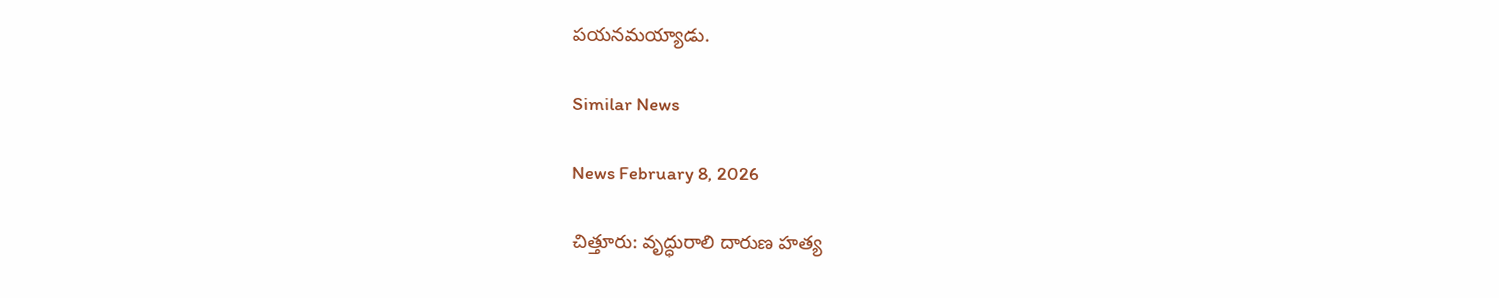పయనమయ్యాడు.

Similar News

News February 8, 2026

చిత్తూరు: వృద్ధురాలి దారుణ హత్య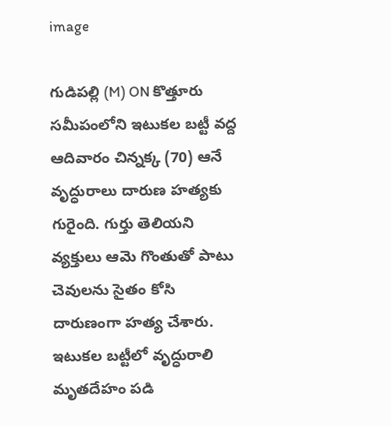image

గుడిపల్లి (M) ON కొత్తూరు సమీపంలోని ఇటుకల బట్టీ వద్ద ఆదివారం చిన్నక్క (70) ఆనే వృద్ధురాలు దారుణ హత్యకు గురైంది. గుర్తు తెలియని వ్యక్తులు ఆమె గొంతుతో పాటు చెవులను సైతం కోసి దారుణంగా హత్య చేశారు. ఇటుకల బట్టీలో వృద్ధురాలి మృతదేహం పడి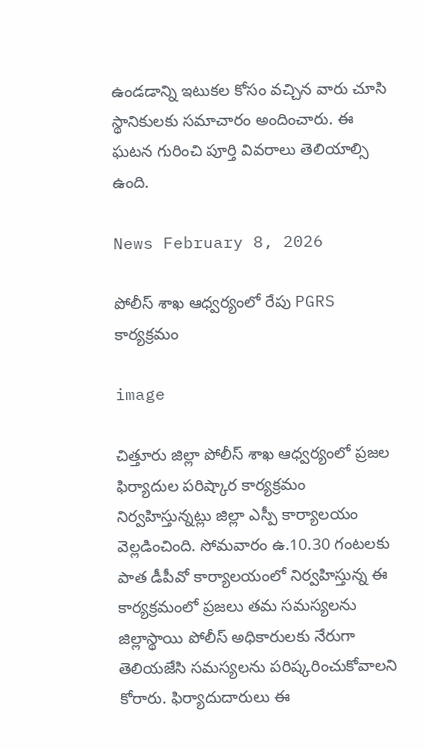ఉండడాన్ని ఇటుకల కోసం వచ్చిన వారు చూసి స్థానికులకు సమాచారం అందించారు. ఈ ఘటన గురించి పూర్తి వివరాలు తెలియాల్సి ఉంది.

News February 8, 2026

పోలీస్ శాఖ ఆధ్వర్యంలో రేపు PGRS కార్యక్రమం

image

చిత్తూరు జిల్లా పోలీస్ శాఖ ఆధ్వర్యంలో ప్రజల ఫిర్యాదుల పరిష్కార కార్యక్రమం నిర్వహిస్తున్నట్లు జిల్లా ఎస్పీ కార్యాలయం వెల్లడించింది. సోమవారం ఉ.10.30 గంటలకు పాత డీపీవో కార్యాలయంలో నిర్వహిస్తున్న ఈ కార్యక్రమంలో ప్రజలు తమ సమస్యలను జిల్లాస్థాయి పోలీస్ అధికారులకు నేరుగా తెలియజేసి సమస్యలను పరిష్కరించుకోవాలని కోరారు. ఫిర్యాదుదారులు ఈ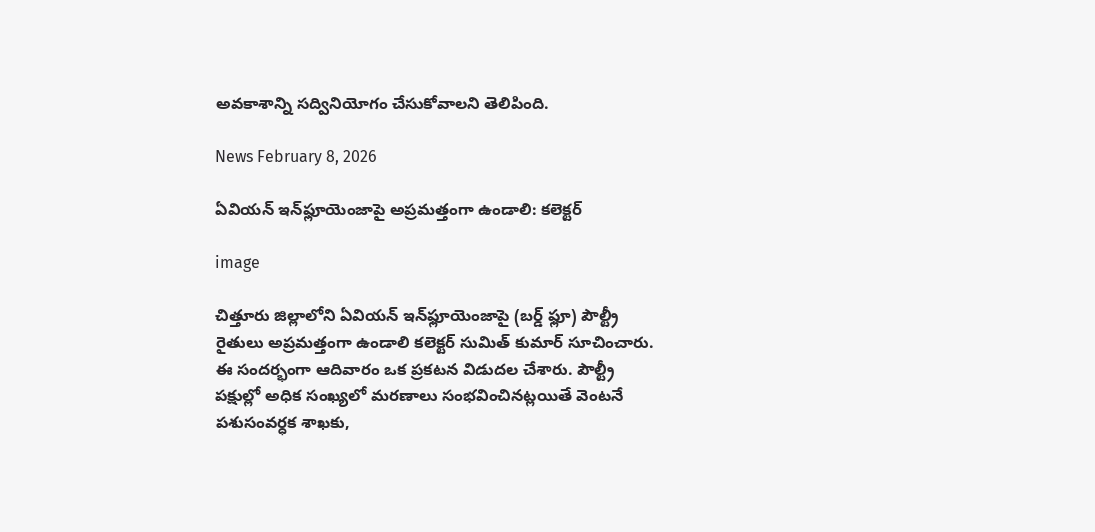అవకాశాన్ని సద్వినియోగం చేసుకోవాలని తెలిపింది.

News February 8, 2026

ఏవియన్ ఇన్‌ఫ్లూయెంజాపై అప్రమత్తంగా ఉండాలి: కలెక్టర్

image

చిత్తూరు జిల్లాలోని ఏవియన్ ఇన్‌ఫ్లూయెంజాపై (బర్డ్ ఫ్లూ) పౌల్ట్రీ రైతులు అప్రమత్తంగా ఉండాలి కలెక్టర్ సుమిత్ కుమార్ సూచించారు. ఈ సందర్భంగా ఆదివారం ఒక ప్రకటన విడుదల చేశారు. పౌల్ట్రీ పక్షుల్లో అధిక సంఖ్యలో మరణాలు సంభవించినట్లయితే వెంటనే పశుసంవర్ధక శాఖకు,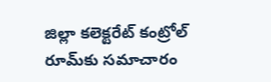జిల్లా కలెక్టరేట్ కంట్రోల్ రూమ్‌కు సమాచారం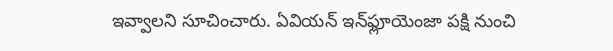ఇవ్వాలని సూచించారు. ఏవియన్ ఇన్‌ఫ్లూయెంజా పక్షి నుంచి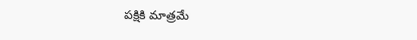పక్షికి మాత్రమే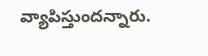వ్యాపిస్తుందన్నారు.